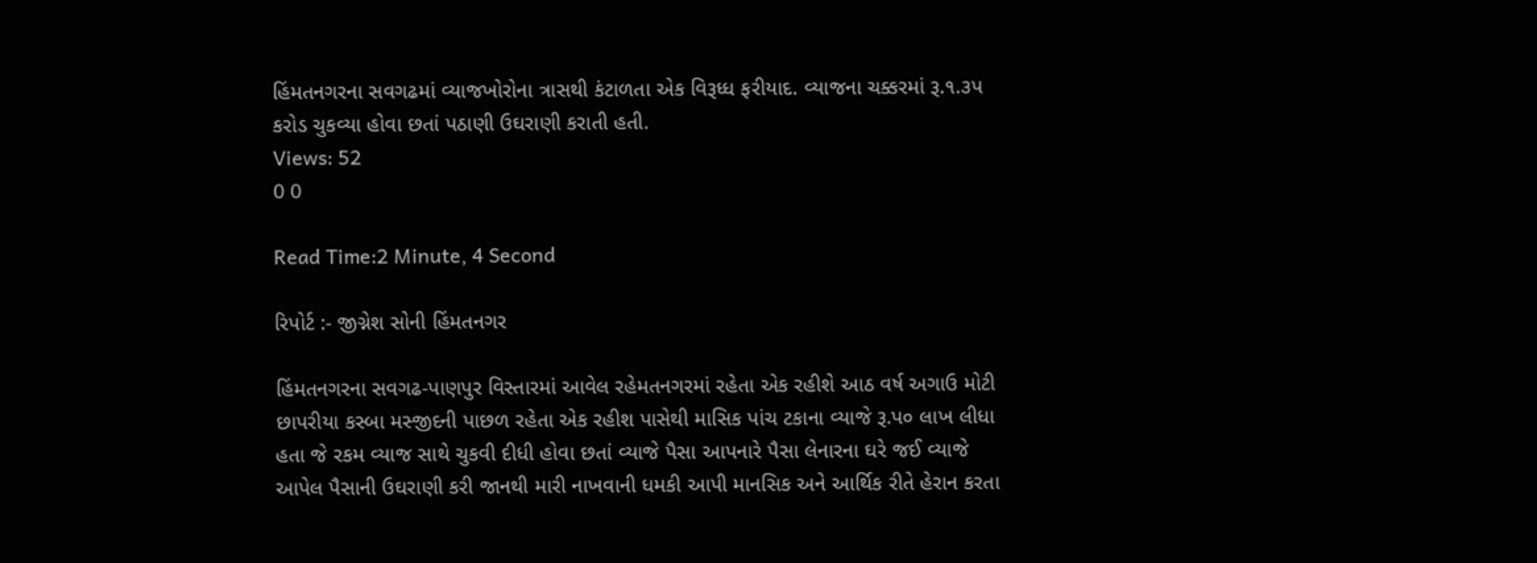હિંમતનગરના સવગઢમાં વ્યાજખોરોના ત્રાસથી કંટાળતા એક વિરૂધ્ધ ફરીયાદ. વ્યાજના ચક્કરમાં રૂ.૧.૩પ કરોડ ચુકવ્યા હોવા છતાં પઠાણી ઉઘરાણી કરાતી હતી.
Views: 52
0 0

Read Time:2 Minute, 4 Second

રિપોર્ટ :- જીગ્નેશ સોની હિંમતનગર

હિંમતનગરના સવગઢ-પાણપુર વિસ્તારમાં આવેલ રહેમતનગરમાં રહેતા એક રહીશે આઠ વર્ષ અગાઉ મોટી છાપરીયા કસ્બા મસ્જીદની પાછળ રહેતા એક રહીશ પાસેથી માસિક પાંચ ટકાના વ્યાજે રૂ.પ૦ લાખ લીધા હતા જે રકમ વ્યાજ સાથે ચુકવી દીધી હોવા છતાં વ્યાજે પૈસા આપનારે પૈસા લેનારના ઘરે જઈ વ્યાજે આપેલ પૈસાની ઉઘરાણી કરી જાનથી મારી નાખવાની ધમકી આપી માનસિક અને આર્થિક રીતે હેરાન કરતા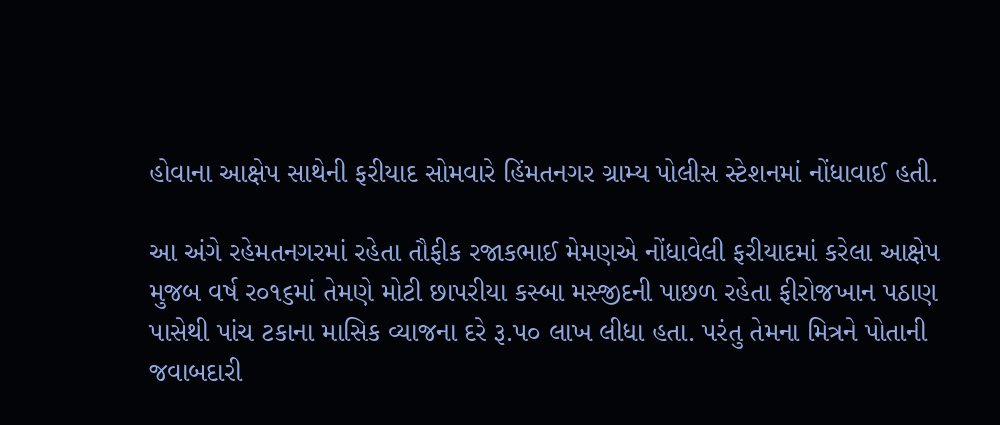હોવાના આક્ષેપ સાથેની ફરીયાદ સોમવારે હિંમતનગર ગ્રામ્ય પોલીસ સ્ટેશનમાં નોંધાવાઈ હતી.

આ અંગે રહેમતનગરમાં રહેતા તૌફીક રજાકભાઈ મેમણએ નોંધાવેલી ફરીયાદમાં કરેલા આક્ષેપ મુજબ વર્ષ ર૦૧૬માં તેમણે મોટી છાપરીયા કસ્બા મસ્જીદની પાછળ રહેતા ફીરોજખાન પઠાણ પાસેથી પાંચ ટકાના માસિક વ્યાજના દરે રૂ.પ૦ લાખ લીધા હતા. પરંતુ તેમના મિત્રને પોતાની જવાબદારી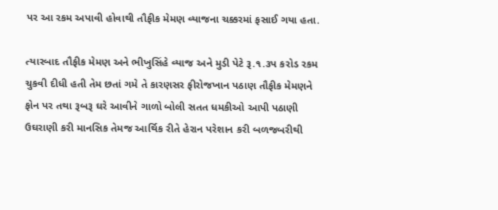પર આ રકમ અપાવી હોવાથી તૌફીક મેમણ વ્યાજના ચક્કરમાં ફસાઈ ગયા હતા.

ત્યારબાદ તૌફીક મેમણ અને ભીખુસિંહે વ્યાજ અને મુડી પેટે રૂ.૧.૩પ કરોડ રકમ ચુકવી દીધી હતી તેમ છતાં ગમે તે કારણસર ફીરોજખાન પઠાણ તૌફીક મેમણને ફોન પર તથા રૂબરૂ ઘરે આવીને ગાળો બોલી સતત ધમકીઓ આપી પઠાણી ઉઘરાણી કરી માનસિક તેમજ આર્થિક રીતે હેરાન પરેશાન કરી બળજબરીથી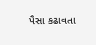પૈસા કઢાવતા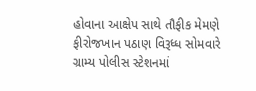હોવાના આક્ષેપ સાથે તૌફીક મેમણે ફીરોજખાન પઠાણ વિરૂધ્ધ સોમવારે ગ્રામ્ય પોલીસ સ્ટેશનમાં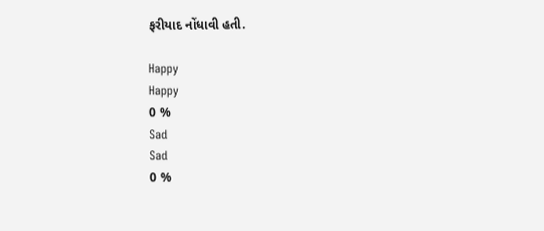ફરીયાદ નોંધાવી હતી.

Happy
Happy
0 %
Sad
Sad
0 %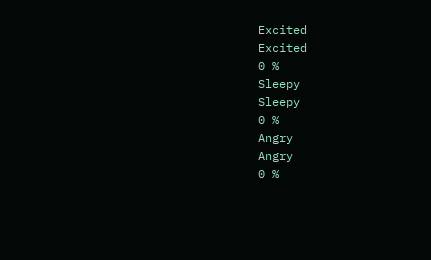Excited
Excited
0 %
Sleepy
Sleepy
0 %
Angry
Angry
0 %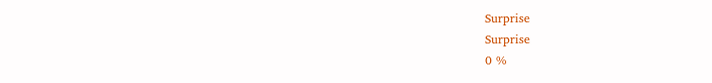Surprise
Surprise
0 %